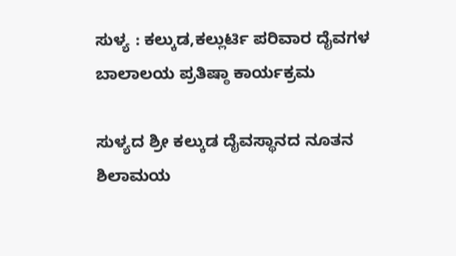ಸುಳ್ಯ : ಕಲ್ಕುಡ,ಕಲ್ಲುರ್ಟಿ ಪರಿವಾರ ದೈವಗಳ ಬಾಲಾಲಯ ಪ್ರತಿಷ್ಠಾ ಕಾರ್ಯಕ್ರಮ

ಸುಳ್ಯದ ಶ್ರೀ ಕಲ್ಕುಡ ದೈವಸ್ಥಾನದ ನೂತನ ಶಿಲಾಮಯ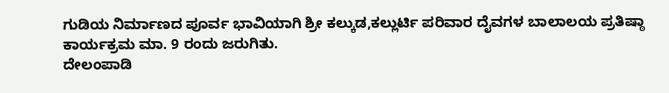ಗುಡಿಯ ನಿರ್ಮಾಣದ ಪೂರ್ವ ಭಾವಿಯಾಗಿ ಶ್ರೀ ಕಲ್ಕುಡ,ಕಲ್ಲುರ್ಟಿ ಪರಿವಾರ ದೈವಗಳ ಬಾಲಾಲಯ ಪ್ರತಿಷ್ಠಾ ಕಾರ್ಯಕ್ರಮ ಮಾ. 9 ರಂದು ಜರುಗಿತು.
ದೇಲಂಪಾಡಿ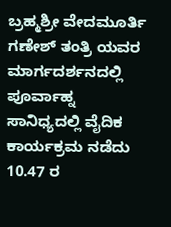ಬ್ರಹ್ಮಶ್ರೀ ವೇದಮೂರ್ತಿ ಗಣೇಶ್ ತಂತ್ರಿ ಯವರ ಮಾರ್ಗದರ್ಶನದಲ್ಲಿ ಪೂರ್ವಾಹ್ನ ಸಾನಿಧ್ಯದಲ್ಲಿ ವೈದಿಕ ಕಾರ್ಯಕ್ರಮ ನಡೆದು 10.47 ರ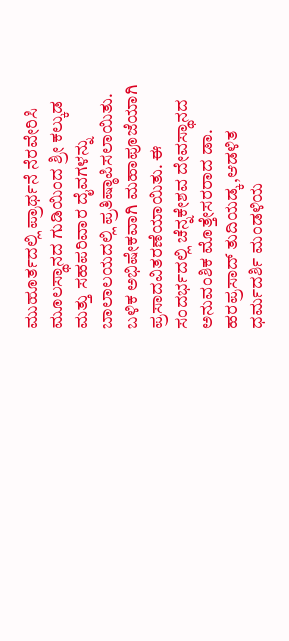ಮುಹೂರ್ತದಲ್ಲಿ ಪ್ರಾರ್ಥನೆ ನೆರವೇರಿಸಿ ಮೂಲಸ್ಥಾನದ ಗುಡಿಯಿಂದ ಶ್ರೀ ಕಲ್ಕುಡ ಮತ್ತು ಸಹಪರಿವಾರ ದೈವಗಳನ್ನು ಬಾಲಾಲಯದಲ್ಲಿ ಪ್ರತಿಷ್ಠಾಪಿಸಲಾಯಿತು. ಬಳಿಕ ಅಭಿಷೇಕವಾಗಿ ಮಹಾಪೂಜೆಯಾಗಿ ಪ್ರಸಾದವಿತರಣೆಯಾಯಿತು. ಈ ಸಂದರ್ಭದಲ್ಲಿ ಚೆನ್ನಕೇಶವ ದೇವಸ್ಥಾನದ ಅನುವಂಶಿಕ ಮೊತ್ತೇಸರರಾದ ಡಾ. ಹರಪ್ರಸಾದ್ ತುದಿಯಡ್ಕ,ಆಡಳಿತ ಧರ್ಮದರ್ಶಿ ಮಂಡಳಿಯ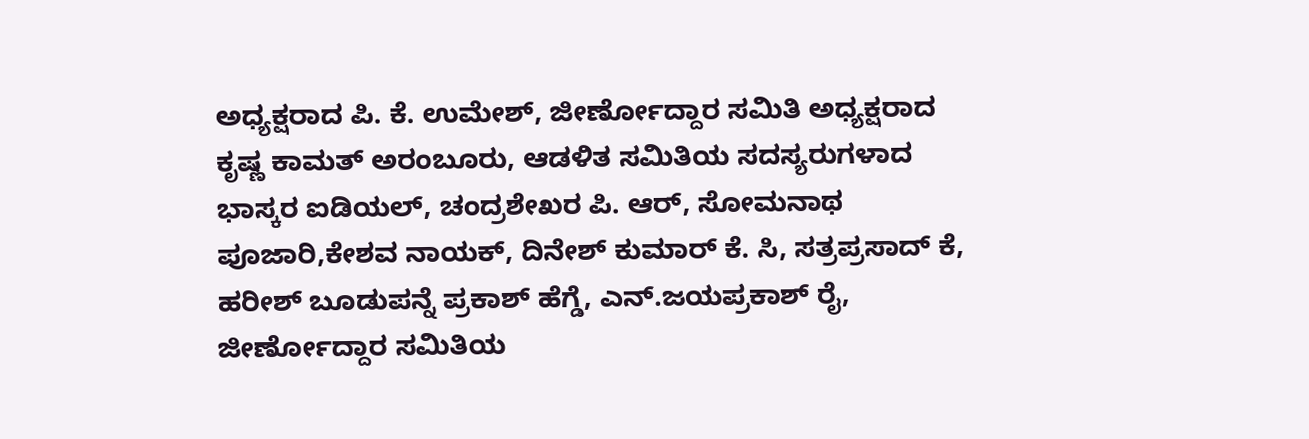ಅಧ್ಯಕ್ಷರಾದ ಪಿ. ಕೆ. ಉಮೇಶ್, ಜೀರ್ಣೋದ್ದಾರ ಸಮಿತಿ ಅಧ್ಯಕ್ಷರಾದ ಕೃಷ್ಣ ಕಾಮತ್ ಅರಂಬೂರು, ಆಡಳಿತ ಸಮಿತಿಯ ಸದಸ್ಯರುಗಳಾದ ಭಾಸ್ಕರ ಐಡಿಯಲ್, ಚಂದ್ರಶೇಖರ ಪಿ. ಆರ್, ಸೋಮನಾಥ ಪೂಜಾರಿ,ಕೇಶವ ನಾಯಕ್‌, ದಿನೇಶ್ ಕುಮಾರ್ ಕೆ. ಸಿ, ಸತ್ರಪ್ರಸಾದ್ ಕೆ, ಹರೀಶ್ ಬೂಡುಪನ್ನೆ ಪ್ರಕಾಶ್ ಹೆಗ್ಡೆ, ಎನ್.ಜಯಪ್ರಕಾಶ್ ರೈ,
ಜೀರ್ಣೋದ್ದಾರ ಸಮಿತಿಯ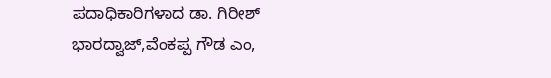ಪದಾಧಿಕಾರಿಗಳಾದ ಡಾ. ಗಿರೀಶ್ ಭಾರದ್ವಾಜ್,ವೆಂಕಪ್ಪ ಗೌಡ ಎಂ,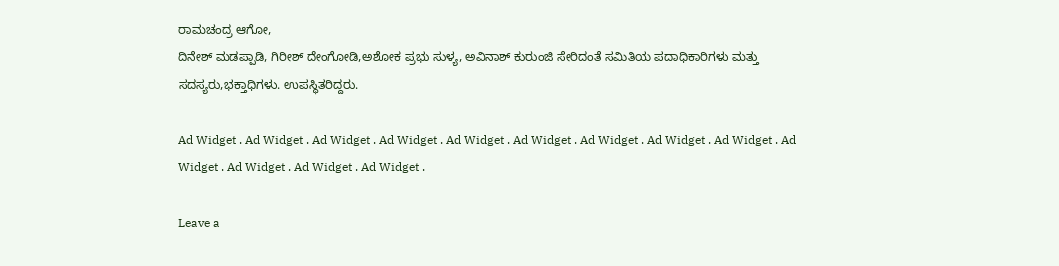ರಾಮಚಂದ್ರ ಆಗೋ,
ದಿನೇಶ್ ಮಡಪ್ಪಾಡಿ, ಗಿರೀಶ್ ದೇಂಗೋಡಿ,ಅಶೋಕ ಪ್ರಭು ಸುಳ್ಯ, ಅವಿನಾಶ್‌ ಕುರುಂಜಿ ಸೇರಿದಂತೆ ಸಮಿತಿಯ ಪದಾಧಿಕಾರಿಗಳು ಮತ್ತು ಸದಸ್ಯರು,ಭಕ್ತಾಧಿಗಳು. ಉಪಸ್ಥಿತರಿದ್ದರು.

Ad Widget . Ad Widget . Ad Widget . Ad Widget . Ad Widget . Ad Widget . Ad Widget . Ad Widget . Ad Widget . Ad Widget . Ad Widget . Ad Widget . Ad Widget .

Leave a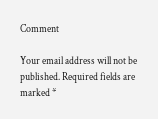Comment

Your email address will not be published. Required fields are marked *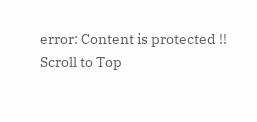error: Content is protected !!
Scroll to Top